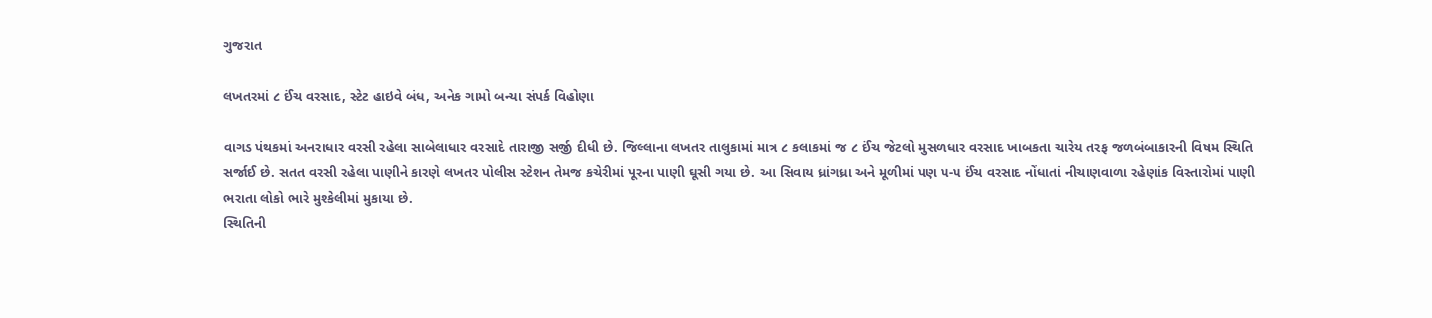ગુજરાત

લખતરમાં ૮ ઈંચ વરસાદ, સ્ટેટ હાઇવે બંધ, અનેક ગામો બન્યા સંપર્ક વિહોણા

વાગડ પંથકમાં અનરાધાર વરસી રહેલા સાબેલાધાર વરસાદે તારાજી સર્જી દીધી છે. જિલ્લાના લખતર તાલુકામાં માત્ર ૮ કલાકમાં જ ૮ ઈંચ જેટલો મુસળધાર વરસાદ ખાબકતા ચારેય તરફ જળબંબાકારની વિષમ સ્થિતિ સર્જાઈ છે. સતત વરસી રહેલા પાણીને કારણે લખતર પોલીસ સ્ટેશન તેમજ કચેરીમાં પૂરના પાણી ઘૂસી ગયા છે. આ સિવાય ધ્રાંગધ્રા અને મૂળીમાં પણ ૫-૫ ઈંચ વરસાદ નોંધાતાં નીચાણવાળા રહેણાંક વિસ્તારોમાં પાણી ભરાતા લોકો ભારે મુશ્કેલીમાં મુકાયા છે.
સ્થિતિની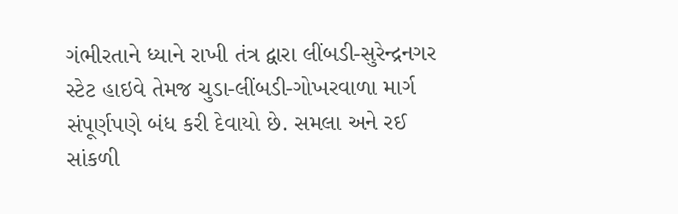ગંભીરતાને ધ્યાને રાખી તંત્ર દ્વારા લીંબડી-સુરેન્દ્રનગર સ્ટેટ હાઇવે તેમજ ચુડા-લીંબડી-ગોખરવાળા માર્ગ સંપૂર્ણપણે બંધ કરી દેવાયો છે. સમલા અને રઈ સાંકળી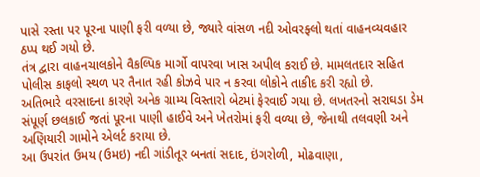પાસે રસ્તા પર પૂરના પાણી ફરી વળ્યા છે, જ્યારે વાંસળ નદી ઓવરફ્લો થતાં વાહનવ્યવહાર ઠપ્પ થઈ ગયો છે.
તંત્ર દ્વારા વાહનચાલકોને વૈકલ્પિક માર્ગો વાપરવા ખાસ અપીલ કરાઈ છે. મામલતદાર સહિત પોલીસ કાફલો સ્થળ પર તૈનાત રહી કોઝવે પાર ન કરવા લોકોને તાકીદ કરી રહ્યો છે.
અતિભારે વરસાદના કારણે અનેક ગ્રામ્ય વિસ્તારો બેટમાં ફેરવાઈ ગયા છે. લખતરનો સરાઘડા ડેમ સંપૂર્ણ છલકાઈ જતાં પૂરના પાણી હાઈવે અને ખેતરોમાં ફરી વળ્યા છે, જેનાથી તલવણી અને અણિયારી ગામોને એલર્ટ કરાયા છે.
આ ઉપરાંત ઉમય (ઉમઇ) નદી ગાંડીતૂર બનતાં સદાદ, ઇંગરોળી, મોઢવાણા,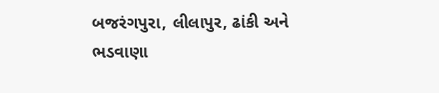બજરંગપુરા, લીલાપુર, ઢાંકી અને ભડવાણા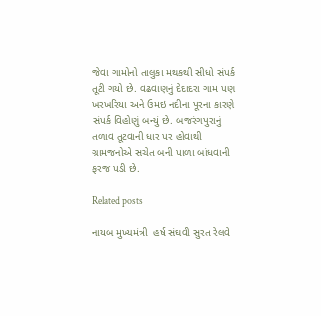જેવા ગામોનો તાલુકા મથકથી સીધો સંપર્ક તૂટી ગયો છે. વઢવાણનું દેદાદરા ગામ પણ ખરખરિયા અને ઉમઇ નદીના પૂરના કારણે સંપર્ક વિહોણું બન્યું છે. બજરંગપુરાનું તળાવ તૂટવાની ધાર પર હોવાથી ગ્રામજનોએ સચેત બની પાળા બાંધવાની ફરજ પડી છે.

Related posts

નાયબ મુખ્યમંત્રી  હર્ષ સંઘવી સુરત રેલવે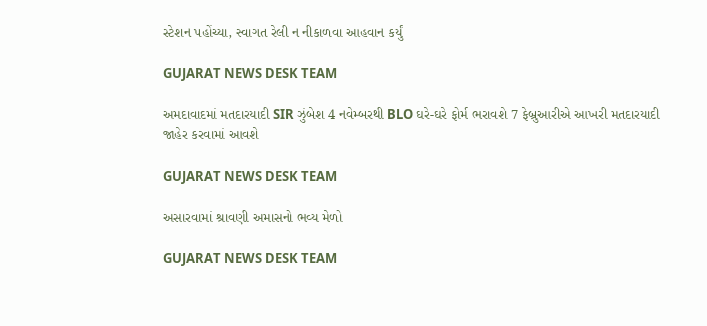સ્ટેશન પહોંચ્યા, સ્વાગત રેલી ન નીકાળવા આહવાન કર્યું

GUJARAT NEWS DESK TEAM

અમદાવાદમાં મતદારયાદી SIR ઝુંબેશ 4 નવેમ્બરથી BLO ઘરે-ઘરે ફોર્મ ભરાવશે 7 ફેબ્રુઆરીએ આખરી મતદારયાદી જાહેર કરવામાં આવશે

GUJARAT NEWS DESK TEAM

અસારવામાં શ્રાવણી અમાસનો ભવ્ય મેળો

GUJARAT NEWS DESK TEAM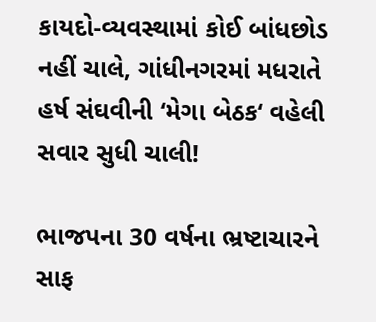કાયદો-વ્યવસ્થામાં કોઈ બાંધછોડ નહીં ચાલે, ગાંધીનગરમાં મધરાતે હર્ષ સંઘવીની ‘મેગા બેઠક‘ વહેલી સવાર સુધી ચાલી!

ભાજપના 30 વર્ષના ભ્રષ્ટાચારને સાફ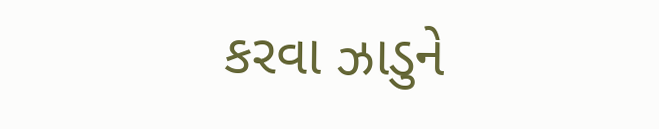કરવા ઝાડુને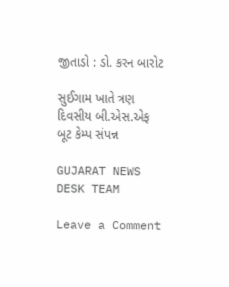જીતાડો : ડો. કરન બારોટ

સુઈગામ ખાતે ત્રણ દિવસીય બી.એસ.એફ બૂટ કેમ્પ સંપન્ન

GUJARAT NEWS DESK TEAM

Leave a Comment